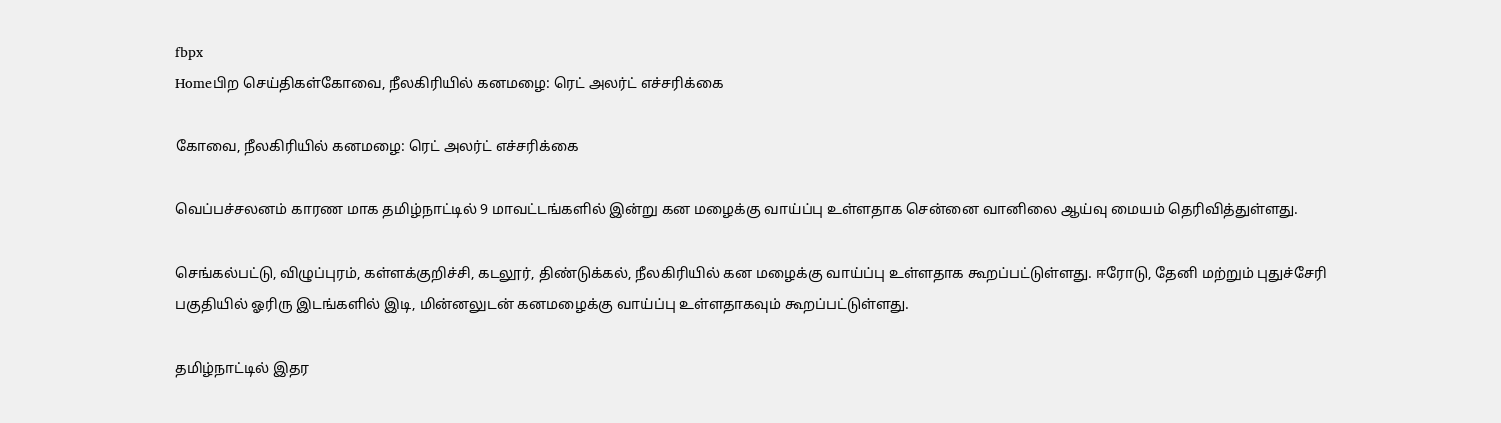fbpx
Homeபிற செய்திகள்கோவை, நீலகிரியில் கனமழை: ரெட் அலர்ட் எச்சரிக்கை

கோவை, நீலகிரியில் கனமழை: ரெட் அலர்ட் எச்சரிக்கை

வெப்பச்சலனம் காரண மாக தமிழ்நாட்டில் 9 மாவட்டங்களில் இன்று கன மழைக்கு வாய்ப்பு உள்ளதாக சென்னை வானிலை ஆய்வு மையம் தெரிவித்துள்ளது.

செங்கல்பட்டு, விழுப்புரம், கள்ளக்குறிச்சி, கடலூர், திண்டுக்கல், நீலகிரியில் கன மழைக்கு வாய்ப்பு உள்ளதாக கூறப்பட்டுள்ளது. ஈரோடு, தேனி மற்றும் புதுச்சேரி பகுதியில் ஓரிரு இடங்களில் இடி, மின்னலுடன் கனமழைக்கு வாய்ப்பு உள்ளதாகவும் கூறப்பட்டுள்ளது.

தமிழ்நாட்டில் இதர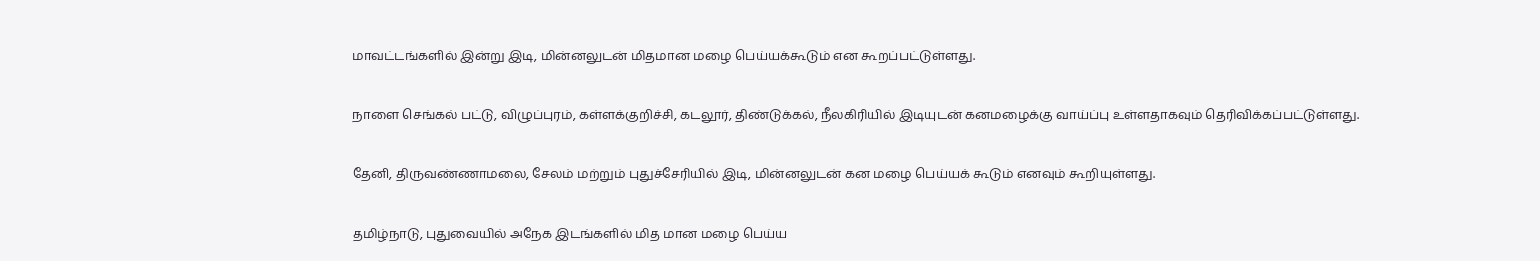மாவட்டங்களில் இன்று இடி, மின்னலுடன் மிதமான மழை பெய்யக்கூடும் என கூறப்பட்டுள்ளது.

நாளை செங்கல் பட்டு, விழுப்புரம், கள்ளக்குறிச்சி, கடலூர், திண்டுக்கல், நீலகிரியில் இடியுடன் கனமழைக்கு வாய்ப்பு உள்ளதாகவும் தெரிவிக்கப்பட்டுள்ளது.

தேனி, திருவண்ணாமலை, சேலம் மற்றும் புதுச்சேரியில் இடி, மின்னலுடன் கன மழை பெய்யக் கூடும் எனவும் கூறியுள்ளது.

தமிழ்நாடு, புதுவையில் அநேக இடங்களில் மித மான மழை பெய்ய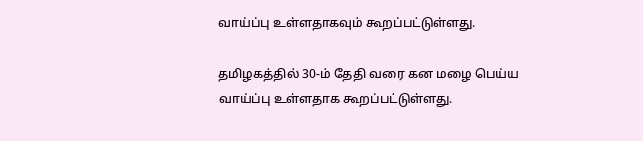வாய்ப்பு உள்ளதாகவும் கூறப்பட்டுள்ளது.

தமிழகத்தில் 30-ம் தேதி வரை கன மழை பெய்ய வாய்ப்பு உள்ளதாக கூறப்பட்டுள்ளது.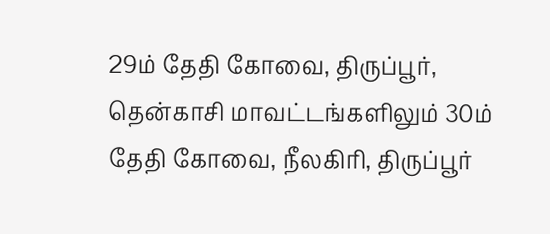29ம் தேதி கோவை, திருப்பூர், தென்காசி மாவட்டங்களிலும் 30ம் தேதி கோவை, நீலகிரி, திருப்பூர்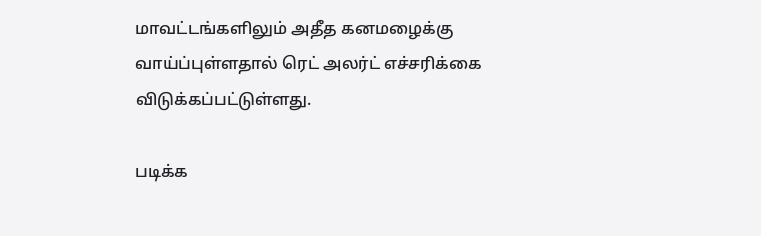மாவட்டங்களிலும் அதீத கனமழைக்கு வாய்ப்புள்ளதால் ரெட் அலர்ட் எச்சரிக்கை விடுக்கப்பட்டுள்ளது.

படிக்க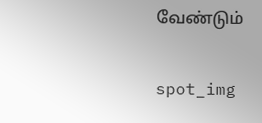வேண்டும்

spot_img